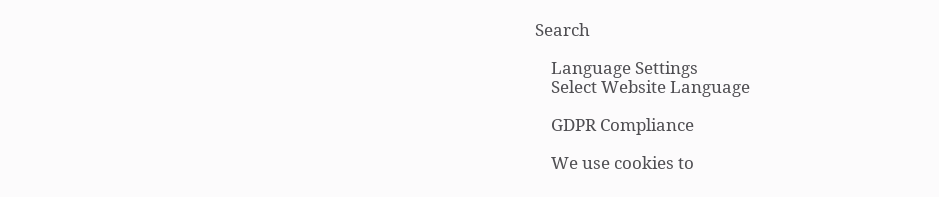Search

    Language Settings
    Select Website Language

    GDPR Compliance

    We use cookies to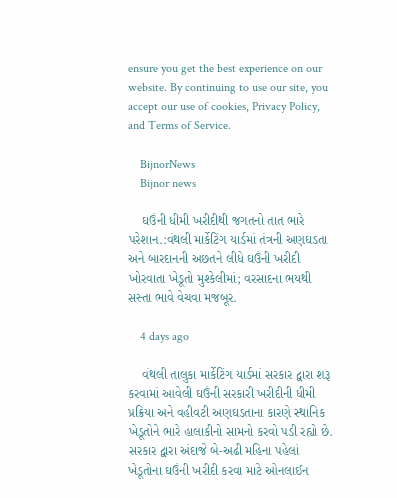ensure you get the best experience on our website. By continuing to use our site, you accept our use of cookies, Privacy Policy, and Terms of Service.

    BijnorNews
    Bijnor news

    ઘઉંની ધીમી ખરીદીથી જગતનો તાત ભારે પરેશાન.:વંથલી માર્કેટિંગ યાર્ડમાં તંત્રની અણઘડતા અને બારદાનની અછતને લીધે ઘઉંની ખરીદી ખોરવાતા ખેડૂતો મુશ્કેલીમાં; વરસાદના ભયથી સસ્તા ભાવે વેચવા મજબૂર.

    4 days ago

    વંથલી તાલુકા માર્કેટિંગ યાર્ડમાં સરકાર દ્વારા શરૂ કરવામાં આવેલી ઘઉંની સરકારી ખરીદીની ધીમી પ્રક્રિયા અને વહીવટી અણઘડતાના કારણે સ્થાનિક ખેડૂતોને ભારે હાલાકીનો સામનો કરવો પડી રહ્યો છે. સરકાર દ્વારા અંદાજે બે-અઢી મહિના પહેલાં ખેડૂતોના ઘઉંની ખરીદી કરવા માટે ઓનલાઈન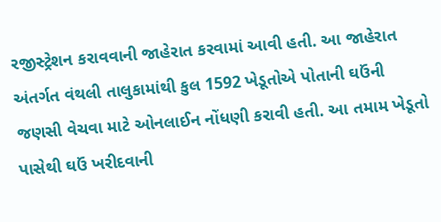રજીસ્ટ્રેશન કરાવવાની જાહેરાત કરવામાં આવી હતી. આ જાહેરાત અંતર્ગત વંથલી તાલુકામાંથી કુલ 1592 ખેડૂતોએ પોતાની ઘઉંની જણસી વેચવા માટે ઓનલાઈન નોંધણી કરાવી હતી. આ તમામ ખેડૂતો પાસેથી ઘઉં ખરીદવાની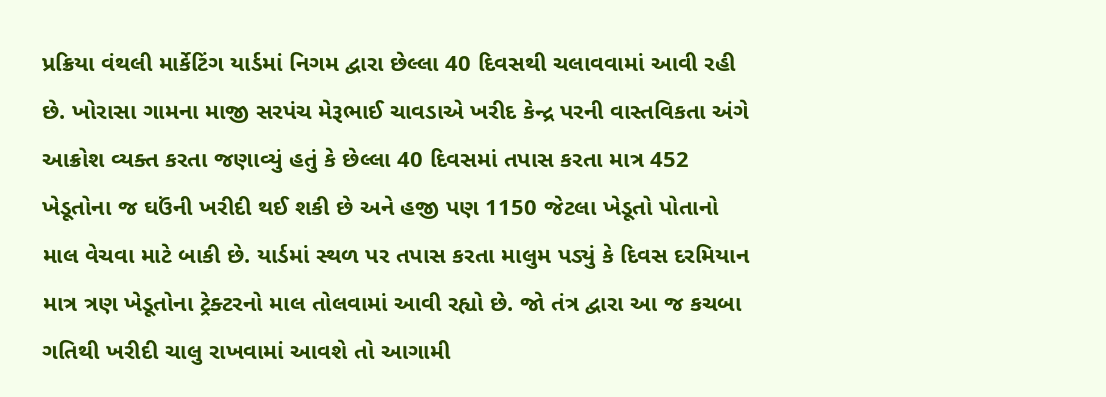પ્રક્રિયા વંથલી માર્કેટિંગ યાર્ડમાં નિગમ દ્વારા છેલ્લા 40 દિવસથી ચલાવવામાં આવી રહી છે. ખોરાસા ગામના માજી સરપંચ મેરૂભાઈ ચાવડાએ ખરીદ કેન્દ્ર પરની વાસ્તવિકતા અંગે આક્રોશ વ્યક્ત કરતા જણાવ્યું હતું કે છેલ્લા 40 દિવસમાં તપાસ કરતા માત્ર 452 ખેડૂતોના જ ઘઉંની ખરીદી થઈ શકી છે અને હજી પણ 1150 જેટલા ખેડૂતો પોતાનો માલ વેચવા માટે બાકી છે. યાર્ડમાં સ્થળ પર તપાસ કરતા માલુમ પડ્યું કે દિવસ દરમિયાન માત્ર ત્રણ ખેડૂતોના ટ્રેક્ટરનો માલ તોલવામાં આવી રહ્યો છે. જો તંત્ર દ્વારા આ જ કચબા ગતિથી ખરીદી ચાલુ રાખવામાં આવશે તો આગામી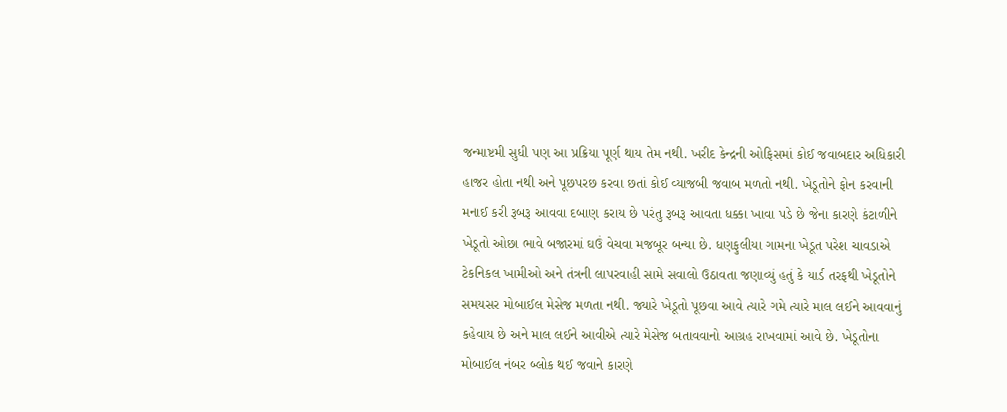જન્માષ્ટમી સુધી પણ આ પ્રક્રિયા પૂર્ણ થાય તેમ નથી. ખરીદ કેન્દ્રની ઓફિસમાં કોઈ જવાબદાર અધિકારી હાજર હોતા નથી અને પૂછપરછ કરવા છતાં કોઈ વ્યાજબી જવાબ મળતો નથી. ખેડૂતોને ફોન કરવાની મનાઈ કરી રૂબરૂ આવવા દબાણ કરાય છે પરંતુ રૂબરૂ આવતા ધક્કા ખાવા પડે છે જેના કારણે કંટાળીને ખેડૂતો ઓછા ભાવે બજારમાં ઘઉં વેચવા મજબૂર બન્યા છે. ધણફુલીયા ગામના ખેડૂત પરેશ ચાવડાએ ટેકનિકલ ખામીઓ અને તંત્રની લાપરવાહી સામે સવાલો ઉઠાવતા જણાવ્યું હતું કે યાર્ડ તરફથી ખેડૂતોને સમયસર મોબાઈલ મેસેજ મળતા નથી. જ્યારે ખેડૂતો પૂછવા આવે ત્યારે ગમે ત્યારે માલ લઈને આવવાનું કહેવાય છે અને માલ લઈને આવીએ ત્યારે મેસેજ બતાવવાનો આગ્રહ રાખવામાં આવે છે. ખેડૂતોના મોબાઈલ નંબર બ્લોક થઈ જવાને કારણે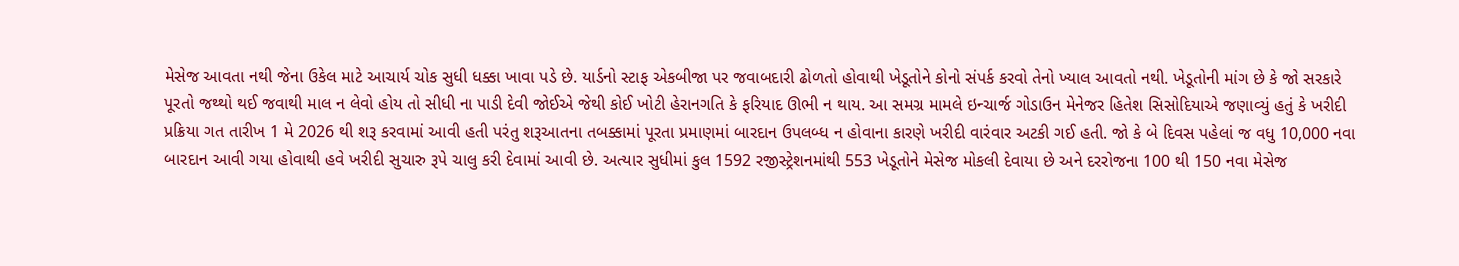મેસેજ આવતા નથી જેના ઉકેલ માટે આચાર્ય ચોક સુધી ધક્કા ખાવા પડે છે. યાર્ડનો સ્ટાફ એકબીજા પર જવાબદારી ઢોળતો હોવાથી ખેડૂતોને કોનો સંપર્ક કરવો તેનો ખ્યાલ આવતો નથી. ખેડૂતોની માંગ છે કે જો સરકારે પૂરતો જથ્થો થઈ જવાથી માલ ન લેવો હોય તો સીધી ના પાડી દેવી જોઈએ જેથી કોઈ ખોટી હેરાનગતિ કે ફરિયાદ ઊભી ન થાય. આ સમગ્ર મામલે ઇન્ચાર્જ ગોડાઉન મેનેજર હિતેશ સિસોદિયાએ જણાવ્યું હતું કે ખરીદી પ્રક્રિયા ગત તારીખ 1 મે 2026 થી શરૂ કરવામાં આવી હતી પરંતુ શરૂઆતના તબક્કામાં પૂરતા પ્રમાણમાં બારદાન ઉપલબ્ધ ન હોવાના કારણે ખરીદી વારંવાર અટકી ગઈ હતી. જો કે બે દિવસ પહેલાં જ વધુ 10,000 નવા બારદાન આવી ગયા હોવાથી હવે ખરીદી સુચારુ રૂપે ચાલુ કરી દેવામાં આવી છે. અત્યાર સુધીમાં કુલ 1592 રજીસ્ટ્રેશનમાંથી 553 ખેડૂતોને મેસેજ મોકલી દેવાયા છે અને દરરોજના 100 થી 150 નવા મેસેજ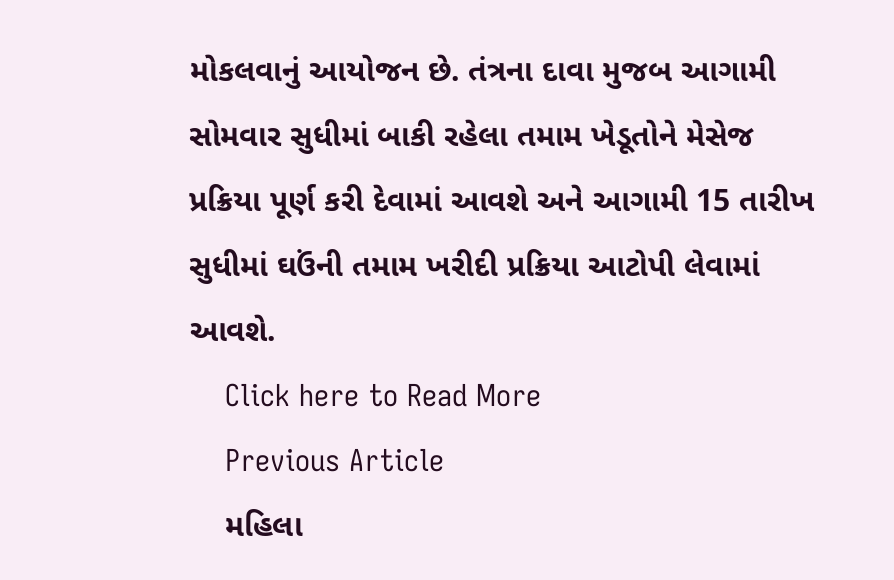મોકલવાનું આયોજન છે. તંત્રના દાવા મુજબ આગામી સોમવાર સુધીમાં બાકી રહેલા તમામ ખેડૂતોને મેસેજ પ્રક્રિયા પૂર્ણ કરી દેવામાં આવશે અને આગામી 15 તારીખ સુધીમાં ઘઉંની તમામ ખરીદી પ્રક્રિયા આટોપી લેવામાં આવશે.
    Click here to Read More
    Previous Article
    મહિલા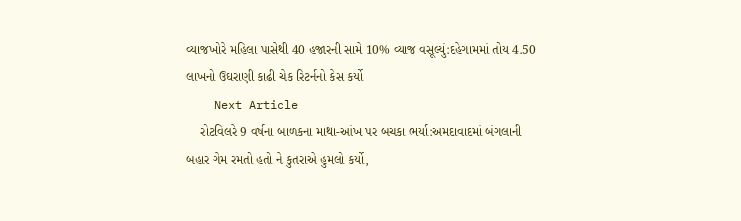વ્યાજખોરે મહિલા પાસેથી 40 હજારની સામે 10% વ્યાજ વસૂલ્યું:દહેગામમાં તોય 4.50 લાખનો ઉઘરાણી કાઢી ચેક રિટર્નનો કેસ કર્યો
    Next Article
    રોટવિલરે 9 વર્ષના બાળકના માથા-આંખ પર બચકા ભર્યા:અમદાવાદમાં બંગલાની બહાર ગેમ રમતો હતો ને કુતરાએ હુમલો કર્યો,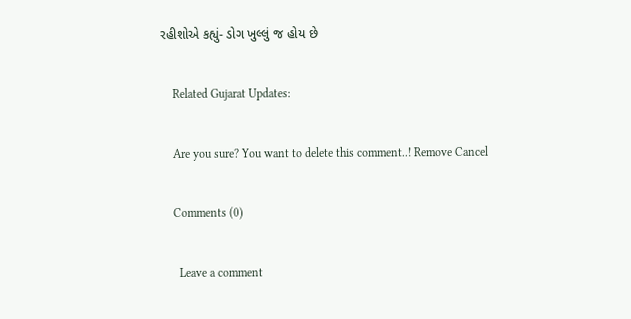રહીશોએ કહ્યું- ડોગ ખુલ્લું જ હોય છે

    Related Gujarat Updates:

    Are you sure? You want to delete this comment..! Remove Cancel

    Comments (0)

      Leave a comment